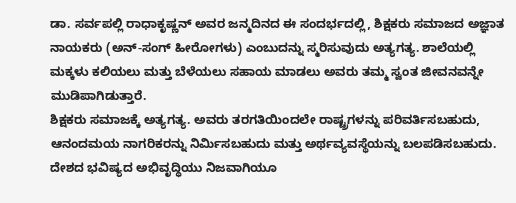ಡಾ. ಸರ್ವಪಲ್ಲಿ ರಾಧಾಕೃಷ್ಣನ್ ಅವರ ಜನ್ಮದಿನದ ಈ ಸಂದರ್ಭದಲ್ಲಿ, ಶಿಕ್ಷಕರು ಸಮಾಜದ ಅಜ್ಞಾತ ನಾಯಕರು (ಅನ್-ಸಂಗ್ ಹೀರೋಗಳು) ಎಂಬುದನ್ನು ಸ್ಮರಿಸುವುದು ಅತ್ಯಗತ್ಯ. ಶಾಲೆಯಲ್ಲಿ ಮಕ್ಕಳು ಕಲಿಯಲು ಮತ್ತು ಬೆಳೆಯಲು ಸಹಾಯ ಮಾಡಲು ಅವರು ತಮ್ಮ ಸ್ವಂತ ಜೀವನವನ್ನೇ ಮುಡಿಪಾಗಿಡುತ್ತಾರೆ.
ಶಿಕ್ಷಕರು ಸಮಾಜಕ್ಕೆ ಅತ್ಯಗತ್ಯ. ಅವರು ತರಗತಿಯಿಂದಲೇ ರಾಷ್ಟ್ರಗಳನ್ನು ಪರಿವರ್ತಿಸಬಹುದು, ಆನಂದಮಯ ನಾಗರಿಕರನ್ನು ನಿರ್ಮಿಸಬಹುದು ಮತ್ತು ಅರ್ಥವ್ಯವಸ್ಥೆಯನ್ನು ಬಲಪಡಿಸಬಹುದು. ದೇಶದ ಭವಿಷ್ಯದ ಅಭಿವೃದ್ಧಿಯು ನಿಜವಾಗಿಯೂ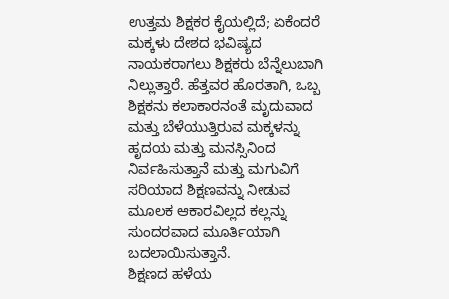ಉತ್ತಮ ಶಿಕ್ಷಕರ ಕೈಯಲ್ಲಿದೆ; ಏಕೆಂದರೆ ಮಕ್ಕಳು ದೇಶದ ಭವಿಷ್ಯದ ನಾಯಕರಾಗಲು ಶಿಕ್ಷಕರು ಬೆನ್ನೆಲುಬಾಗಿ ನಿಲ್ಲುತ್ತಾರೆ. ಹೆತ್ತವರ ಹೊರತಾಗಿ, ಒಬ್ಬ ಶಿಕ್ಷಕನು ಕಲಾಕಾರನಂತೆ ಮೃದುವಾದ ಮತ್ತು ಬೆಳೆಯುತ್ತಿರುವ ಮಕ್ಕಳನ್ನು ಹೃದಯ ಮತ್ತು ಮನಸ್ಸಿನಿಂದ ನಿರ್ವಹಿಸುತ್ತಾನೆ ಮತ್ತು ಮಗುವಿಗೆ ಸರಿಯಾದ ಶಿಕ್ಷಣವನ್ನು ನೀಡುವ ಮೂಲಕ ಆಕಾರವಿಲ್ಲದ ಕಲ್ಲನ್ನು ಸುಂದರವಾದ ಮೂರ್ತಿಯಾಗಿ ಬದಲಾಯಿಸುತ್ತಾನೆ.
ಶಿಕ್ಷಣದ ಹಳೆಯ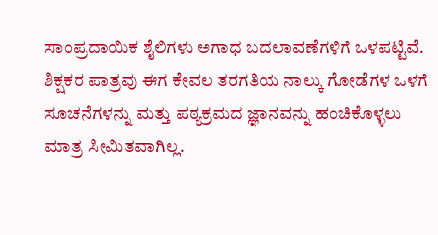ಸಾಂಪ್ರದಾಯಿಕ ಶೈಲಿಗಳು ಅಗಾಧ ಬದಲಾವಣೆಗಳಿಗೆ ಒಳಪಟ್ಟಿವೆ. ಶಿಕ್ಷಕರ ಪಾತ್ರವು ಈಗ ಕೇವಲ ತರಗತಿಯ ನಾಲ್ಕು ಗೋಡೆಗಳ ಒಳಗೆ ಸೂಚನೆಗಳನ್ನು ಮತ್ತು ಪಠ್ಯಕ್ರಮದ ಜ್ಞಾನವನ್ನು ಹಂಚಿಕೊಳ್ಳಲು ಮಾತ್ರ ಸೀಮಿತವಾಗಿಲ್ಲ.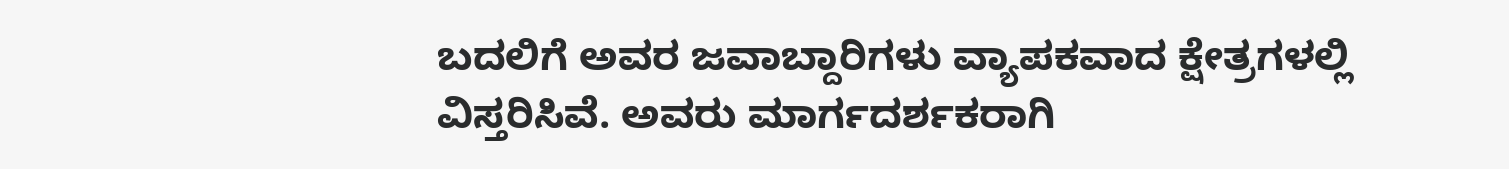ಬದಲಿಗೆ ಅವರ ಜವಾಬ್ದಾರಿಗಳು ವ್ಯಾಪಕವಾದ ಕ್ಷೇತ್ರಗಳಲ್ಲಿ ವಿಸ್ತರಿಸಿವೆ. ಅವರು ಮಾರ್ಗದರ್ಶಕರಾಗಿ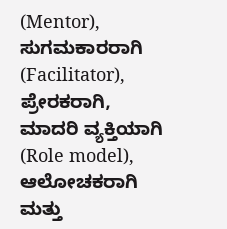(Mentor), ಸುಗಮಕಾರರಾಗಿ (Facilitator), ಪ್ರೇರಕರಾಗಿ, ಮಾದರಿ ವ್ಯಕ್ತಿಯಾಗಿ (Role model), ಆಲೋಚಕರಾಗಿ ಮತ್ತು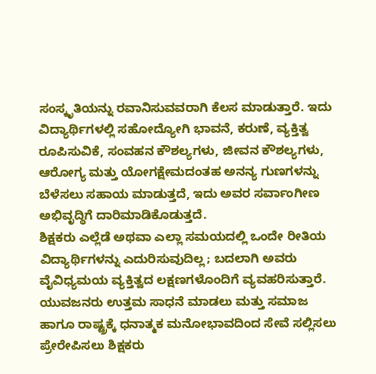ಸಂಸ್ಕೃತಿಯನ್ನು ರವಾನಿಸುವವರಾಗಿ ಕೆಲಸ ಮಾಡುತ್ತಾರೆ. ಇದು ವಿದ್ಯಾರ್ಥಿಗಳಲ್ಲಿ ಸಹೋದ್ಯೋಗಿ ಭಾವನೆ, ಕರುಣೆ, ವ್ಯಕ್ತಿತ್ವ ರೂಪಿಸುವಿಕೆ, ಸಂವಹನ ಕೌಶಲ್ಯಗಳು, ಜೀವನ ಕೌಶಲ್ಯಗಳು, ಆರೋಗ್ಯ ಮತ್ತು ಯೋಗಕ್ಷೇಮದಂತಹ ಅನನ್ಯ ಗುಣಗಳನ್ನು ಬೆಳೆಸಲು ಸಹಾಯ ಮಾಡುತ್ತದೆ, ಇದು ಅವರ ಸರ್ವಾಂಗೀಣ ಅಭಿವೃದ್ಧಿಗೆ ದಾರಿಮಾಡಿಕೊಡುತ್ತದೆ.
ಶಿಕ್ಷಕರು ಎಲ್ಲೆಡೆ ಅಥವಾ ಎಲ್ಲಾ ಸಮಯದಲ್ಲಿ ಒಂದೇ ರೀತಿಯ ವಿದ್ಯಾರ್ಥಿಗಳನ್ನು ಎದುರಿಸುವುದಿಲ್ಲ; ಬದಲಾಗಿ ಅವರು ವೈವಿಧ್ಯಮಯ ವ್ಯಕ್ತಿತ್ವದ ಲಕ್ಷಣಗಳೊಂದಿಗೆ ವ್ಯವಹರಿಸುತ್ತಾರೆ. ಯುವಜನರು ಉತ್ತಮ ಸಾಧನೆ ಮಾಡಲು ಮತ್ತು ಸಮಾಜ ಹಾಗೂ ರಾಷ್ಟ್ರಕ್ಕೆ ಧನಾತ್ಮಕ ಮನೋಭಾವದಿಂದ ಸೇವೆ ಸಲ್ಲಿಸಲು ಪ್ರೇರೇಪಿಸಲು ಶಿಕ್ಷಕರು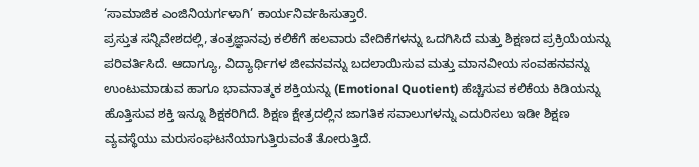‘ಸಾಮಾಜಿಕ ಎಂಜಿನಿಯರ್ಗಳಾಗಿ’ ಕಾರ್ಯನಿರ್ವಹಿಸುತ್ತಾರೆ.
ಪ್ರಸ್ತುತ ಸನ್ನಿವೇಶದಲ್ಲಿ, ತಂತ್ರಜ್ಞಾನವು ಕಲಿಕೆಗೆ ಹಲವಾರು ವೇದಿಕೆಗಳನ್ನು ಒದಗಿಸಿದೆ ಮತ್ತು ಶಿಕ್ಷಣದ ಪ್ರಕ್ರಿಯೆಯನ್ನು ಪರಿವರ್ತಿಸಿದೆ. ಆದಾಗ್ಯೂ, ವಿದ್ಯಾರ್ಥಿಗಳ ಜೀವನವನ್ನು ಬದಲಾಯಿಸುವ ಮತ್ತು ಮಾನವೀಯ ಸಂವಹನವನ್ನು ಉಂಟುಮಾಡುವ ಹಾಗೂ ಭಾವನಾತ್ಮಕ ಶಕ್ತಿಯನ್ನು (Emotional Quotient) ಹೆಚ್ಚಿಸುವ ಕಲಿಕೆಯ ಕಿಡಿಯನ್ನು ಹೊತ್ತಿಸುವ ಶಕ್ತಿ ಇನ್ನೂ ಶಿಕ್ಷಕರಿಗಿದೆ. ಶಿಕ್ಷಣ ಕ್ಷೇತ್ರದಲ್ಲಿನ ಜಾಗತಿಕ ಸವಾಲುಗಳನ್ನು ಎದುರಿಸಲು ಇಡೀ ಶಿಕ್ಷಣ ವ್ಯವಸ್ಥೆಯು ಮರುಸಂಘಟನೆಯಾಗುತ್ತಿರುವಂತೆ ತೋರುತ್ತಿದೆ.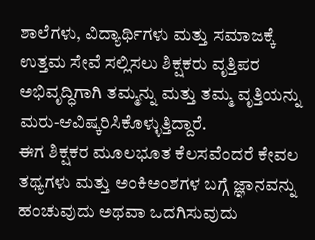ಶಾಲೆಗಳು, ವಿದ್ಯಾರ್ಥಿಗಳು ಮತ್ತು ಸಮಾಜಕ್ಕೆ ಉತ್ತಮ ಸೇವೆ ಸಲ್ಲಿಸಲು ಶಿಕ್ಷಕರು ವೃತ್ತಿಪರ ಅಭಿವೃದ್ಧಿಗಾಗಿ ತಮ್ಮನ್ನು ಮತ್ತು ತಮ್ಮ ವೃತ್ತಿಯನ್ನು ಮರು-ಆವಿಷ್ಕರಿಸಿಕೊಳ್ಳುತ್ತಿದ್ದಾರೆ.
ಈಗ ಶಿಕ್ಷಕರ ಮೂಲಭೂತ ಕೆಲಸವೆಂದರೆ ಕೇವಲ ತಥ್ಯಗಳು ಮತ್ತು ಅಂಕಿಅಂಶಗಳ ಬಗ್ಗೆ ಜ್ಞಾನವನ್ನು ಹಂಚುವುದು ಅಥವಾ ಒದಗಿಸುವುದು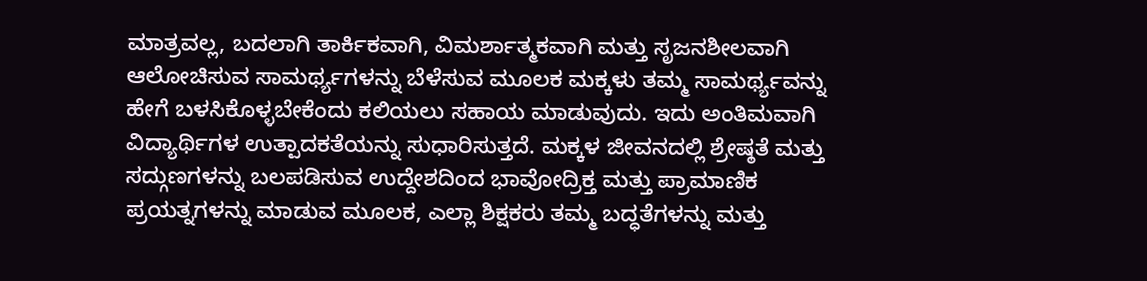ಮಾತ್ರವಲ್ಲ, ಬದಲಾಗಿ ತಾರ್ಕಿಕವಾಗಿ, ವಿಮರ್ಶಾತ್ಮಕವಾಗಿ ಮತ್ತು ಸೃಜನಶೀಲವಾಗಿ ಆಲೋಚಿಸುವ ಸಾಮರ್ಥ್ಯಗಳನ್ನು ಬೆಳೆಸುವ ಮೂಲಕ ಮಕ್ಕಳು ತಮ್ಮ ಸಾಮರ್ಥ್ಯವನ್ನು ಹೇಗೆ ಬಳಸಿಕೊಳ್ಳಬೇಕೆಂದು ಕಲಿಯಲು ಸಹಾಯ ಮಾಡುವುದು. ಇದು ಅಂತಿಮವಾಗಿ ವಿದ್ಯಾರ್ಥಿಗಳ ಉತ್ಪಾದಕತೆಯನ್ನು ಸುಧಾರಿಸುತ್ತದೆ. ಮಕ್ಕಳ ಜೀವನದಲ್ಲಿ ಶ್ರೇಷ್ಠತೆ ಮತ್ತು ಸದ್ಗುಣಗಳನ್ನು ಬಲಪಡಿಸುವ ಉದ್ದೇಶದಿಂದ ಭಾವೋದ್ರಿಕ್ತ ಮತ್ತು ಪ್ರಾಮಾಣಿಕ ಪ್ರಯತ್ನಗಳನ್ನು ಮಾಡುವ ಮೂಲಕ, ಎಲ್ಲಾ ಶಿಕ್ಷಕರು ತಮ್ಮ ಬದ್ಧತೆಗಳನ್ನು ಮತ್ತು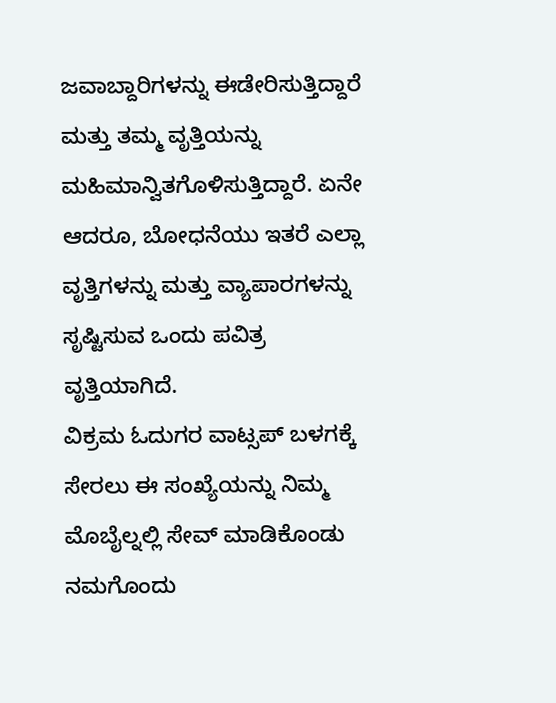ಜವಾಬ್ದಾರಿಗಳನ್ನು ಈಡೇರಿಸುತ್ತಿದ್ದಾರೆ ಮತ್ತು ತಮ್ಮ ವೃತ್ತಿಯನ್ನು ಮಹಿಮಾನ್ವಿತಗೊಳಿಸುತ್ತಿದ್ದಾರೆ. ಏನೇ ಆದರೂ, ಬೋಧನೆಯು ಇತರೆ ಎಲ್ಲಾ ವೃತ್ತಿಗಳನ್ನು ಮತ್ತು ವ್ಯಾಪಾರಗಳನ್ನು ಸೃಷ್ಟಿಸುವ ಒಂದು ಪವಿತ್ರ ವೃತ್ತಿಯಾಗಿದೆ.
ವಿಕ್ರಮ ಓದುಗರ ವಾಟ್ಸಪ್ ಬಳಗಕ್ಕೆ ಸೇರಲು ಈ ಸಂಖ್ಯೆಯನ್ನು ನಿಮ್ಮ ಮೊಬೈಲ್ನಲ್ಲಿ ಸೇವ್ ಮಾಡಿಕೊಂಡು ನಮಗೊಂದು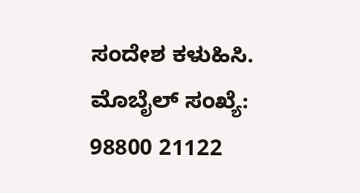ಸಂದೇಶ ಕಳುಹಿಸಿ. ಮೊಬೈಲ್ ಸಂಖ್ಯೆ: 98800 21122